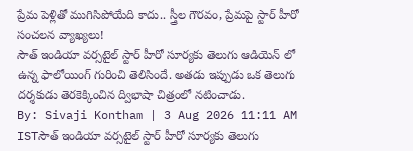ప్రేమ పెళ్లితో ముగిసిపోయేది కాదు.. స్త్రీల గౌరవం, ప్రేమపై స్టార్ హీరో సంచలన వ్యాఖ్యలు!
సౌత్ ఇండియా వర్సటైల్ స్టార్ హీరో సూర్యకు తెలుగు ఆడియెన్ లో ఉన్న ఫాలోయింగ్ గురించి తెలిసిందే. అతడు ఇప్పుడు ఒక తెలుగు దర్శకుడు తెరకెక్కించిన ద్విభాషా చిత్రంలో నటించాడు.
By: Sivaji Kontham | 3 Aug 2026 11:11 AM ISTసౌత్ ఇండియా వర్సటైల్ స్టార్ హీరో సూర్యకు తెలుగు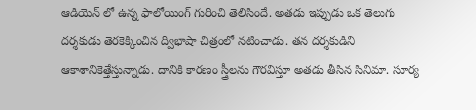ఆడియెన్ లో ఉన్న ఫాలోయింగ్ గురించి తెలిసిందే. అతడు ఇప్పుడు ఒక తెలుగు దర్శకుడు తెరకెక్కించిన ద్విభాషా చిత్రంలో నటించాడు. తన దర్శకుడిని ఆకాశానికెత్తేస్తున్నాడు. దానికి కారణం స్త్రీలను గౌరవిస్తూ అతడు తీసిన సినిమా. సూర్య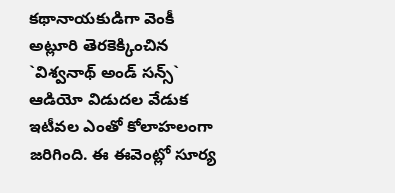కథానాయకుడిగా వెంకీ అట్లూరి తెరకెక్కించిన `విశ్వనాథ్ అండ్ సన్స్` ఆడియో విడుదల వేడుక ఇటీవల ఎంతో కోలాహలంగా జరిగింది. ఈ ఈవెంట్లో సూర్య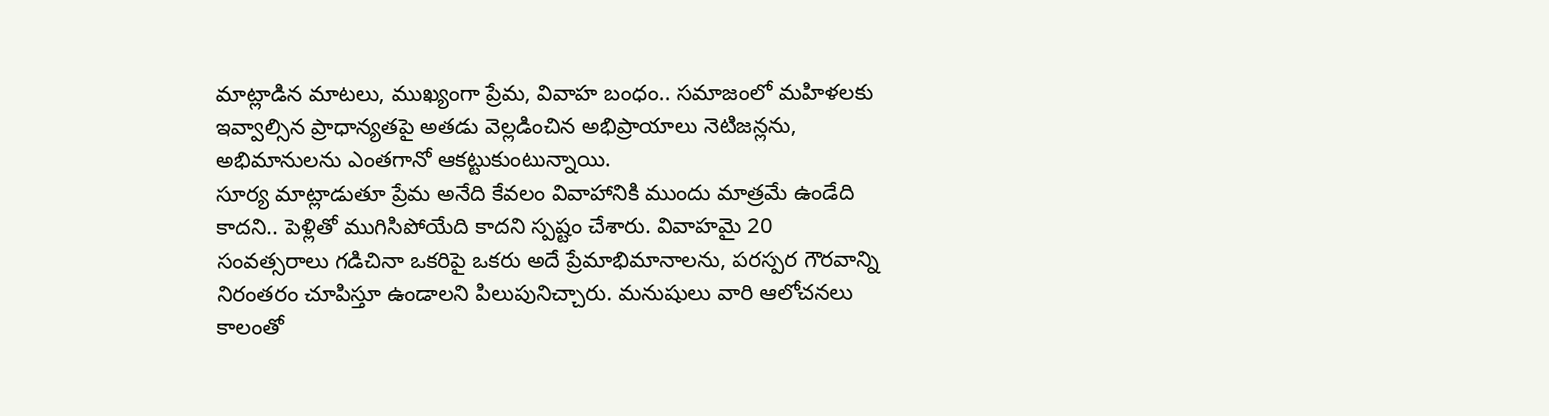మాట్లాడిన మాటలు, ముఖ్యంగా ప్రేమ, వివాహ బంధం.. సమాజంలో మహిళలకు ఇవ్వాల్సిన ప్రాధాన్యతపై అతడు వెల్లడించిన అభిప్రాయాలు నెటిజన్లను, అభిమానులను ఎంతగానో ఆకట్టుకుంటున్నాయి.
సూర్య మాట్లాడుతూ ప్రేమ అనేది కేవలం వివాహానికి ముందు మాత్రమే ఉండేది కాదని.. పెళ్లితో ముగిసిపోయేది కాదని స్పష్టం చేశారు. వివాహమై 20 సంవత్సరాలు గడిచినా ఒకరిపై ఒకరు అదే ప్రేమాభిమానాలను, పరస్పర గౌరవాన్ని నిరంతరం చూపిస్తూ ఉండాలని పిలుపునిచ్చారు. మనుషులు వారి ఆలోచనలు కాలంతో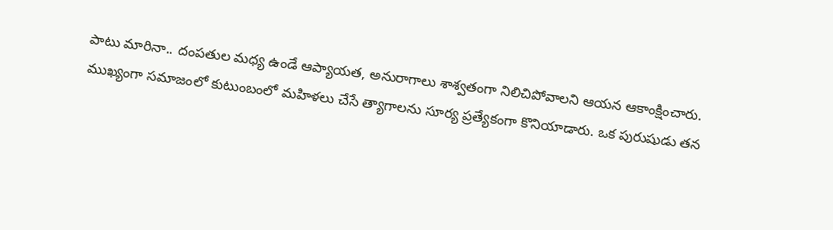పాటు మారినా.. దంపతుల మధ్య ఉండే ఆప్యాయత, అనురాగాలు శాశ్వతంగా నిలిచిపోవాలని ఆయన ఆకాంక్షించారు.
ముఖ్యంగా సమాజంలో కుటుంబంలో మహిళలు చేసే త్యాగాలను సూర్య ప్రత్యేకంగా కొనియాడారు. ఒక పురుషుడు తన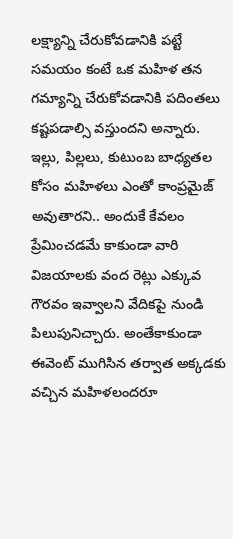లక్ష్యాన్ని చేరుకోవడానికి పట్టే సమయం కంటే ఒక మహిళ తన గమ్యాన్ని చేరుకోవడానికి పదింతలు కష్టపడాల్సి వస్తుందని అన్నారు. ఇల్లు, పిల్లలు, కుటుంబ బాధ్యతల కోసం మహిళలు ఎంతో కాంప్రమైజ్ అవుతారని.. అందుకే కేవలం ప్రేమించడమే కాకుండా వారి విజయాలకు వంద రెట్లు ఎక్కువ గౌరవం ఇవ్వాలని వేదికపై నుండి పిలుపునిచ్చారు. అంతేకాకుండా ఈవెంట్ ముగిసిన తర్వాత అక్కడకు వచ్చిన మహిళలందరూ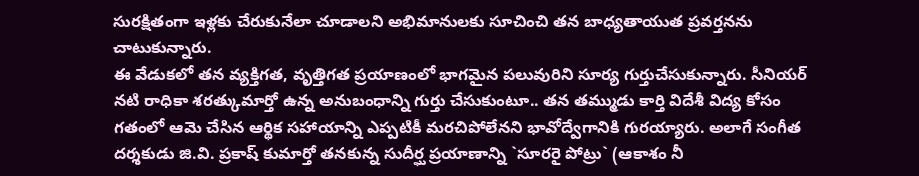సురక్షితంగా ఇళ్లకు చేరుకునేలా చూడాలని అభిమానులకు సూచించి తన బాధ్యతాయుత ప్రవర్తనను చాటుకున్నారు.
ఈ వేడుకలో తన వ్యక్తిగత, వృత్తిగత ప్రయాణంలో భాగమైన పలువురిని సూర్య గుర్తుచేసుకున్నారు. సీనియర్ నటి రాధికా శరత్కుమార్తో ఉన్న అనుబంధాన్ని గుర్తు చేసుకుంటూ.. తన తమ్ముడు కార్తి విదేశీ విద్య కోసం గతంలో ఆమె చేసిన ఆర్థిక సహాయాన్ని ఎప్పటికీ మరచిపోలేనని భావోద్వేగానికి గురయ్యారు. అలాగే సంగీత దర్శకుడు జి.వి. ప్రకాష్ కుమార్తో తనకున్న సుదీర్ఘ ప్రయాణాన్ని `సూరరై పోట్రు` (ఆకాశం నీ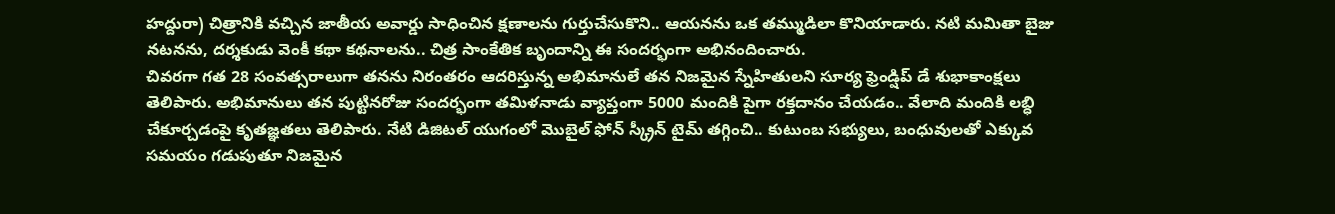హద్దురా) చిత్రానికి వచ్చిన జాతీయ అవార్డు సాధించిన క్షణాలను గుర్తుచేసుకొని.. ఆయనను ఒక తమ్ముడిలా కొనియాడారు. నటి మమితా బైజు నటనను, దర్శకుడు వెంకీ కథా కథనాలను.. చిత్ర సాంకేతిక బృందాన్ని ఈ సందర్భంగా అభినందించారు.
చివరగా గత 28 సంవత్సరాలుగా తనను నిరంతరం ఆదరిస్తున్న అభిమానులే తన నిజమైన స్నేహితులని సూర్య ఫ్రెండ్షిప్ డే శుభాకాంక్షలు తెలిపారు. అభిమానులు తన పుట్టినరోజు సందర్భంగా తమిళనాడు వ్యాప్తంగా 5000 మందికి పైగా రక్తదానం చేయడం.. వేలాది మందికి లబ్ధి చేకూర్చడంపై కృతజ్ఞతలు తెలిపారు. నేటి డిజిటల్ యుగంలో మొబైల్ ఫోన్ స్క్రీన్ టైమ్ తగ్గించి.. కుటుంబ సభ్యులు, బంధువులతో ఎక్కువ సమయం గడుపుతూ నిజమైన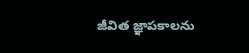జీవిత జ్ఞాపకాలను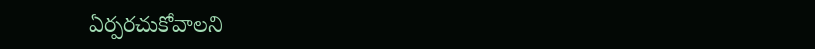ఏర్పరచుకోవాలని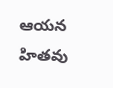ఆయన హితవు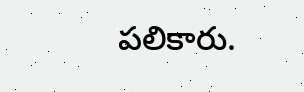పలికారు.